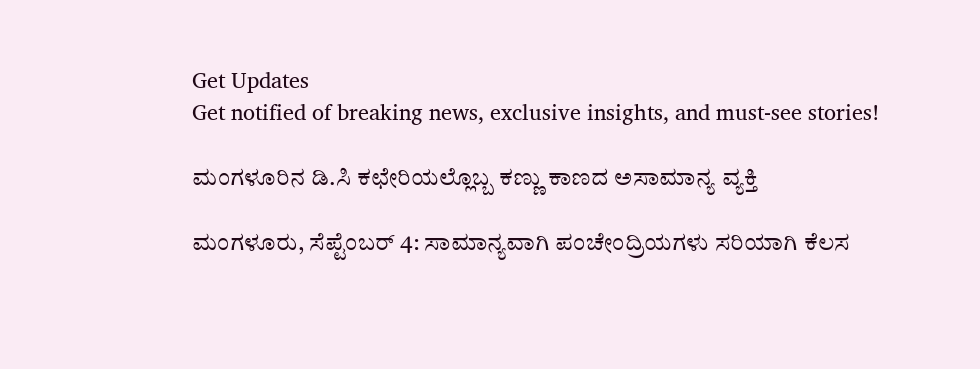Get Updates
Get notified of breaking news, exclusive insights, and must-see stories!

ಮಂಗಳೂರಿನ ಡಿ.ಸಿ ಕಛೇರಿಯಲ್ಲೊಬ್ಬ ಕಣ್ಣು ಕಾಣದ ಅಸಾಮಾನ್ಯ ವ್ಯಕ್ತಿ

ಮಂಗಳೂರು, ಸೆಪ್ಟೆಂಬರ್ 4: ಸಾಮಾನ್ಯವಾಗಿ ಪಂಚೇಂದ್ರಿಯಗಳು ಸರಿಯಾಗಿ ಕೆಲಸ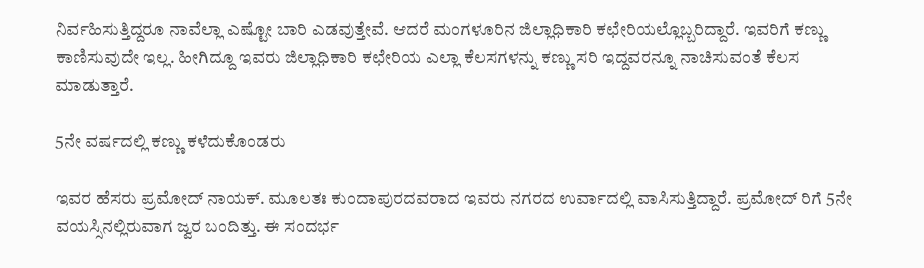ನಿರ್ವಹಿಸುತ್ತಿದ್ದರೂ ನಾವೆಲ್ಲಾ ಎಷ್ಟೋ ಬಾರಿ ಎಡವುತ್ತೇವೆ. ಆದರೆ ಮಂಗಳೂರಿನ ಜಿಲ್ಲಾಧಿಕಾರಿ ಕಛೇರಿಯಲ್ಲೊಬ್ಬರಿದ್ದಾರೆ. ಇವರಿಗೆ ಕಣ್ಣು ಕಾಣಿಸುವುದೇ ಇಲ್ಲ. ಹೀಗಿದ್ದೂ ಇವರು ಜಿಲ್ಲಾಧಿಕಾರಿ ಕಛೇರಿಯ ಎಲ್ಲಾ ಕೆಲಸಗಳನ್ನು ಕಣ್ಣು ಸರಿ ಇದ್ದವರನ್ನೂ ನಾಚಿಸುವಂತೆ ಕೆಲಸ ಮಾಡುತ್ತಾರೆ.

5ನೇ ವರ್ಷದಲ್ಲಿ ಕಣ್ಣು ಕಳೆದುಕೊಂಡರು

ಇವರ ಹೆಸರು ಪ್ರಮೋದ್ ನಾಯಕ್. ಮೂಲತಃ ಕುಂದಾಪುರದವರಾದ ಇವರು ನಗರದ ಉರ್ವಾದಲ್ಲಿ ವಾಸಿಸುತ್ತಿದ್ದಾರೆ. ಪ್ರಮೋದ್ ರಿಗೆ 5ನೇ ವಯಸ್ಸಿನಲ್ಲಿರುವಾಗ ಜ್ವರ ಬಂದಿತ್ತು. ಈ ಸಂದರ್ಭ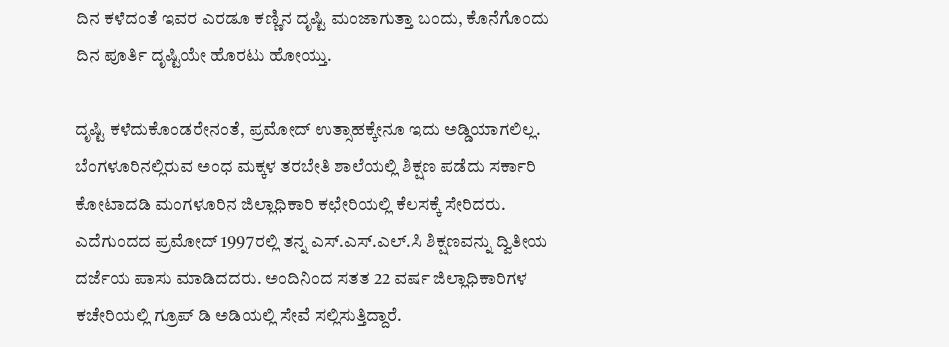ದಿನ ಕಳೆದಂತೆ ಇವರ ಎರಡೂ ಕಣ್ಣಿನ ದೃಷ್ಟಿ ಮಂಜಾಗುತ್ತಾ ಬಂದು, ಕೊನೆಗೊಂದು ದಿನ ಪೂರ್ತಿ ದೃಷ್ಟಿಯೇ ಹೊರಟು ಹೋಯ್ತು.

ದೃಷ್ಟಿ ಕಳೆದುಕೊಂಡರೇನಂತೆ, ಪ್ರಮೋದ್ ಉತ್ಸಾಹಕ್ಕೇನೂ ಇದು ಅಡ್ಡಿಯಾಗಲಿಲ್ಲ. ಬೆಂಗಳೂರಿನಲ್ಲಿರುವ ಅಂಧ ಮಕ್ಕಳ ತರಬೇತಿ ಶಾಲೆಯಲ್ಲಿ ಶಿಕ್ಷಣ ಪಡೆದು ಸರ್ಕಾರಿ ಕೋಟಾದಡಿ ಮಂಗಳೂರಿನ ಜಿಲ್ಲಾಧಿಕಾರಿ ಕಛೇರಿಯಲ್ಲಿ ಕೆಲಸಕ್ಕೆ ಸೇರಿದರು. ಎದೆಗುಂದದ ಪ್ರಮೋದ್ 1997ರಲ್ಲಿ ತನ್ನ ಎಸ್.ಎಸ್.ಎಲ್.ಸಿ ಶಿಕ್ಷಣವನ್ನು ದ್ವಿತೀಯ ದರ್ಜೆಯ ಪಾಸು ಮಾಡಿದದರು. ಅಂದಿನಿಂದ ಸತತ 22 ವರ್ಷ ಜಿಲ್ಲಾಧಿಕಾರಿಗಳ ಕಚೇರಿಯಲ್ಲಿ ಗ್ರೂಪ್ ಡಿ ಅಡಿಯಲ್ಲಿ ಸೇವೆ ಸಲ್ಲಿಸುತ್ತಿದ್ದಾರೆ.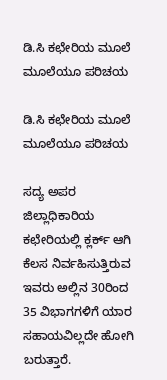ಡಿ.ಸಿ ಕಛೇರಿಯ ಮೂಲೆ ಮೂಲೆಯೂ ಪರಿಚಯ

ಡಿ.ಸಿ ಕಛೇರಿಯ ಮೂಲೆ ಮೂಲೆಯೂ ಪರಿಚಯ

ಸದ್ಯ ಅಪರ ಜಿಲ್ಲಾಧಿಕಾರಿಯ ಕಛೇರಿಯಲ್ಲಿ ಕ್ಲರ್ಕ್ ಆಗಿ ಕೆಲಸ ನಿರ್ವಹಿಸುತ್ತಿರುವ ಇವರು ಅಲ್ಲಿನ 30ರಿಂದ 35 ವಿಭಾಗಗಳಿಗೆ ಯಾರ ಸಹಾಯವಿಲ್ಲದೇ ಹೋಗಿ ಬರುತ್ತಾರೆ.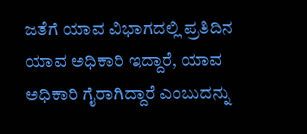ಜತೆಗೆ ಯಾವ ವಿಭಾಗದಲ್ಲಿ ಪ್ರತಿದಿನ ಯಾವ ಅಧಿಕಾರಿ ಇದ್ದಾರೆ, ಯಾವ ಅಧಿಕಾರಿ ಗೈರಾಗಿದ್ದಾರೆ ಎಂಬುದನ್ನು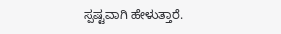ಸ್ಪಷ್ಟವಾಗಿ ಹೇಳುತ್ತಾರೆ.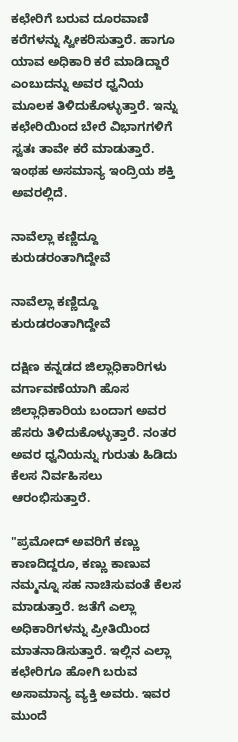ಕಛೇರಿಗೆ ಬರುವ ದೂರವಾಣಿ ಕರೆಗಳನ್ನು ಸ್ವೀಕರಿಸುತ್ತಾರೆ. ಹಾಗೂ ಯಾವ ಅಧಿಕಾರಿ ಕರೆ ಮಾಡಿದ್ದಾರೆ ಎಂಬುದನ್ನು ಅವರ ಧ್ವನಿಯ ಮೂಲಕ ತಿಳಿದುಕೊಳ್ಳುತ್ತಾರೆ. ಇನ್ನು ಕಛೇರಿಯಿಂದ ಬೇರೆ ವಿಭಾಗಗಳಿಗೆ ಸ್ವತಃ ತಾವೇ ಕರೆ ಮಾಡುತ್ತಾರೆ. ಇಂಥಹ ಅಸಮಾನ್ಯ ಇಂದ್ರಿಯ ಶಕ್ತಿ ಅವರಲ್ಲಿದೆ.

ನಾವೆಲ್ಲಾ ಕಣ್ಣಿದ್ದೂ ಕುರುಡರಂತಾಗಿದ್ದೇವೆ

ನಾವೆಲ್ಲಾ ಕಣ್ಣಿದ್ದೂ ಕುರುಡರಂತಾಗಿದ್ದೇವೆ

ದಕ್ಷಿಣ ಕನ್ನಡದ ಜಿಲ್ಲಾಧಿಕಾರಿಗಳು ವರ್ಗಾವಣೆಯಾಗಿ ಹೊಸ ಜಿಲ್ಲಾಧಿಕಾರಿಯ ಬಂದಾಗ ಅವರ ಹೆಸರು ತಿಳಿದುಕೊಳ್ಳುತ್ತಾರೆ. ನಂತರ ಅವರ ಧ್ವನಿಯನ್ನು ಗುರುತು ಹಿಡಿದು ಕೆಲಸ ನಿರ್ವಹಿಸಲು ಆರಂಭಿಸುತ್ತಾರೆ.

"ಪ್ರಮೋದ್ ಅವರಿಗೆ ಕಣ್ಣು ಕಾಣದಿದ್ದರೂ, ಕಣ್ಣು ಕಾಣುವ ನಮ್ಮನ್ನೂ ಸಹ ನಾಚಿಸುವಂತೆ ಕೆಲಸ ಮಾಡುತ್ತಾರೆ. ಜತೆಗೆ ಎಲ್ಲಾ ಅಧಿಕಾರಿಗಳನ್ನು ಪ್ರೀತಿಯಿಂದ ಮಾತನಾಡಿಸುತ್ತಾರೆ. ಇಲ್ಲಿನ ಎಲ್ಲಾ ಕಛೇರಿಗೂ ಹೋಗಿ ಬರುವ ಅಸಾಮಾನ್ಯ ವ್ಯಕ್ತಿ ಅವರು. ಇವರ ಮುಂದೆ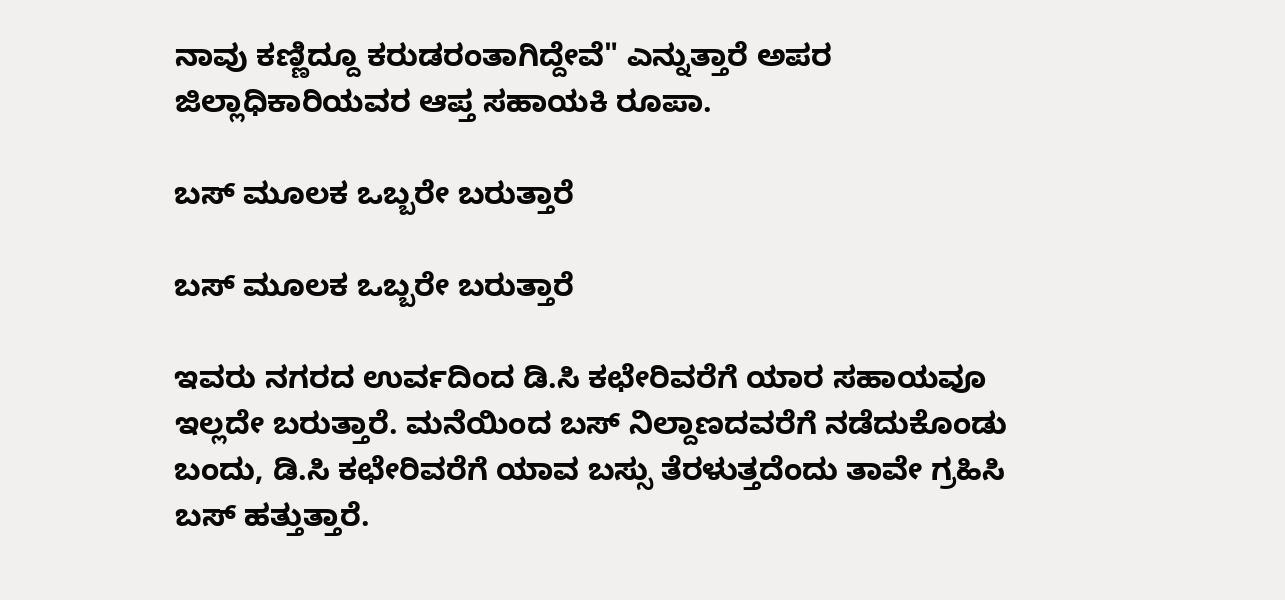ನಾವು ಕಣ್ಣಿದ್ದೂ ಕರುಡರಂತಾಗಿದ್ದೇವೆ" ಎನ್ನುತ್ತಾರೆ ಅಪರ ಜಿಲ್ಲಾಧಿಕಾರಿಯವರ ಆಪ್ತ ಸಹಾಯಕಿ ರೂಪಾ.

ಬಸ್ ಮೂಲಕ ಒಬ್ಬರೇ ಬರುತ್ತಾರೆ

ಬಸ್ ಮೂಲಕ ಒಬ್ಬರೇ ಬರುತ್ತಾರೆ

ಇವರು ನಗರದ ಉರ್ವದಿಂದ ಡಿ.ಸಿ ಕಛೇರಿವರೆಗೆ ಯಾರ ಸಹಾಯವೂ ಇಲ್ಲದೇ ಬರುತ್ತಾರೆ. ಮನೆಯಿಂದ ಬಸ್‍ ನಿಲ್ದಾಣದವರೆಗೆ ನಡೆದುಕೊಂಡು ಬಂದು, ಡಿ.ಸಿ ಕಛೇರಿವರೆಗೆ ಯಾವ ಬಸ್ಸು ತೆರಳುತ್ತದೆಂದು ತಾವೇ ಗ್ರಹಿಸಿ ಬಸ್ ಹತ್ತುತ್ತಾರೆ.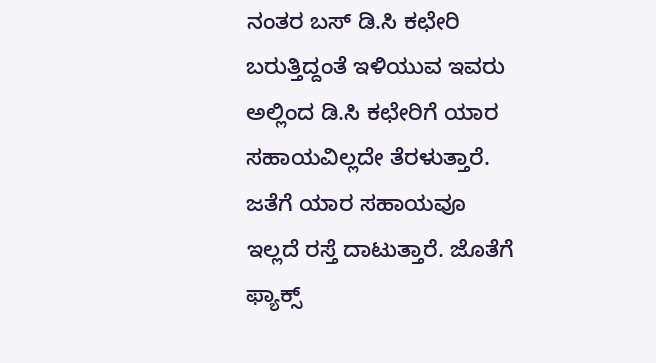ನಂತರ ಬಸ್ ಡಿ.ಸಿ ಕಛೇರಿ ಬರುತ್ತಿದ್ದಂತೆ ಇಳಿಯುವ ಇವರು ಅಲ್ಲಿಂದ ಡಿ.ಸಿ ಕಛೇರಿಗೆ ಯಾರ ಸಹಾಯವಿಲ್ಲದೇ ತೆರಳುತ್ತಾರೆ. ಜತೆಗೆ ಯಾರ ಸಹಾಯವೂ ಇಲ್ಲದೆ ರಸ್ತೆ ದಾಟುತ್ತಾರೆ. ಜೊತೆಗೆ ಫ್ಯಾಕ್ಸ್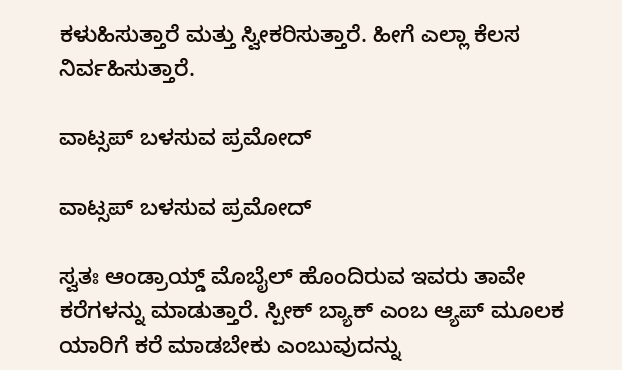ಕಳುಹಿಸುತ್ತಾರೆ ಮತ್ತು ಸ್ವೀಕರಿಸುತ್ತಾರೆ. ಹೀಗೆ ಎಲ್ಲಾ ಕೆಲಸ ನಿರ್ವಹಿಸುತ್ತಾರೆ.

ವಾಟ್ಸಪ್ ಬಳಸುವ ಪ್ರಮೋದ್

ವಾಟ್ಸಪ್ ಬಳಸುವ ಪ್ರಮೋದ್

ಸ್ವತಃ ಆಂಡ್ರಾಯ್ಡ್ ಮೊಬೈಲ್ ಹೊಂದಿರುವ ಇವರು ತಾವೇ ಕರೆಗಳನ್ನು ಮಾಡುತ್ತಾರೆ. ಸ್ಪೀಕ್ ಬ್ಯಾಕ್ ಎಂಬ ಆ್ಯಪ್ ಮೂಲಕ ಯಾರಿಗೆ ಕರೆ ಮಾಡಬೇಕು ಎಂಬುವುದನ್ನು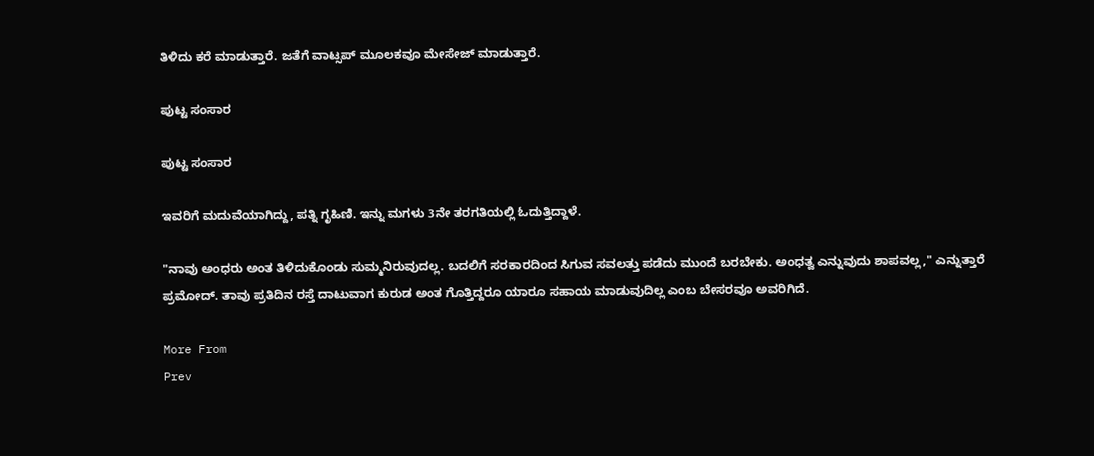ತಿಳಿದು ಕರೆ ಮಾಡುತ್ತಾರೆ. ಜತೆಗೆ ವಾಟ್ಸಪ್ ಮೂಲಕವೂ ಮೇಸೇಜ್ ಮಾಡುತ್ತಾರೆ.

ಪುಟ್ಟ ಸಂಸಾರ

ಪುಟ್ಟ ಸಂಸಾರ

ಇವರಿಗೆ ಮದುವೆಯಾಗಿದ್ದು, ಪತ್ನಿ ಗೃಹಿಣಿ. ಇನ್ನು ಮಗಳು 3ನೇ ತರಗತಿಯಲ್ಲಿ ಓದುತ್ತಿದ್ದಾಳೆ.

"ನಾವು ಅಂಧರು ಅಂತ ತಿಳಿದುಕೊಂಡು ಸುಮ್ಮನಿರುವುದಲ್ಲ. ಬದಲಿಗೆ ಸರಕಾರದಿಂದ ಸಿಗುವ ಸವಲತ್ತು ಪಡೆದು ಮುಂದೆ ಬರಬೇಕು. ಅಂಧತ್ವ ಎನ್ನುವುದು ಶಾಪವಲ್ಲ," ಎನ್ನುತ್ತಾರೆ ಪ್ರಮೋದ್. ತಾವು ಪ್ರತಿದಿನ ರಸ್ತೆ ದಾಟುವಾಗ ಕುರುಡ ಅಂತ ಗೊತ್ತಿದ್ದರೂ ಯಾರೂ ಸಹಾಯ ಮಾಡುವುದಿಲ್ಲ ಎಂಬ ಬೇಸರವೂ ಅವರಿಗಿದೆ.

More From
Prev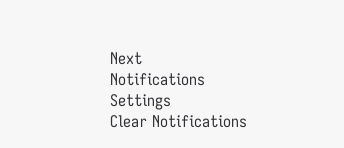Next
Notifications
Settings
Clear Notifications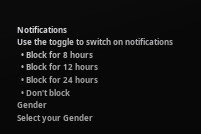Notifications
Use the toggle to switch on notifications
  • Block for 8 hours
  • Block for 12 hours
  • Block for 24 hours
  • Don't block
Gender
Select your Gender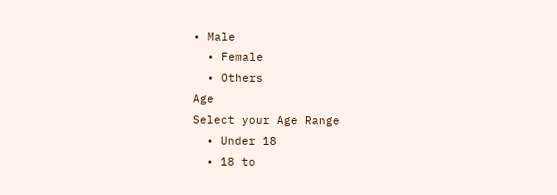• Male
  • Female
  • Others
Age
Select your Age Range
  • Under 18
  • 18 to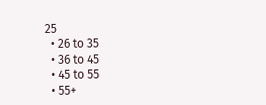25
  • 26 to 35
  • 36 to 45
  • 45 to 55
  • 55+